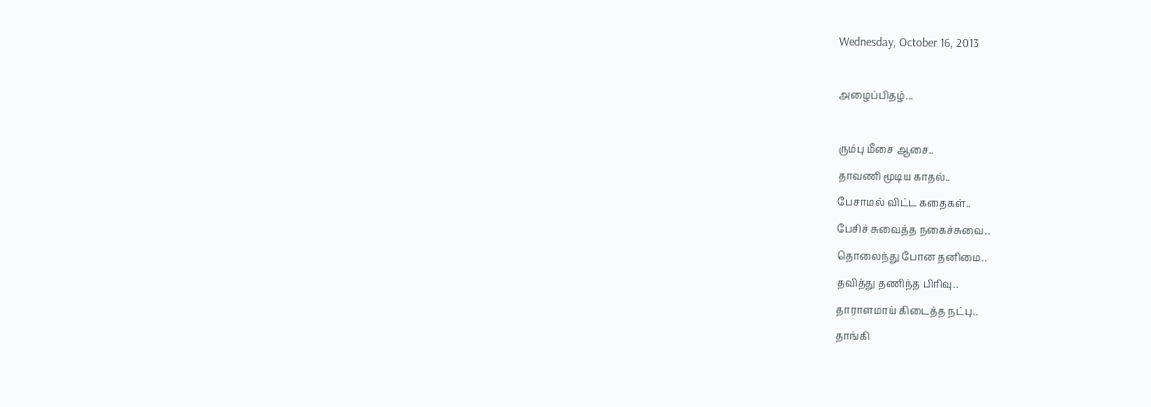Wednesday, October 16, 2013

அழைப்பிதழ்...

ரும்பு மீசை ஆசை..
தாவணி மூடிய காதல்..
பேசாமல் விட்ட கதைகள்..
பேசிச் சுவைத்த நகைச்சுவை..
தொலைந்து போன தனிமை..
தவித்து தணிந்த பிரிவு..
தாராளமாய் கிடைத்த நட்பு..
தாங்கி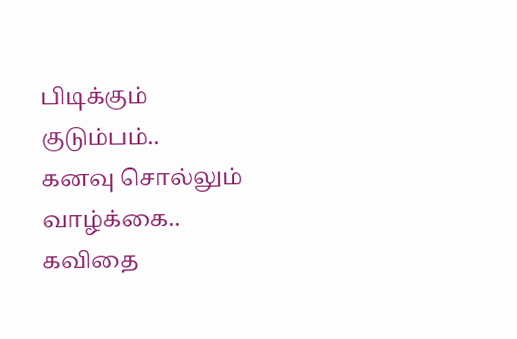பிடிக்கும் குடும்பம்..
கனவு சொல்லும் வாழ்க்கை..
கவிதை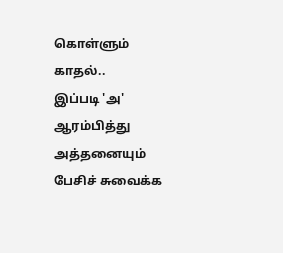கொள்ளும்  காதல்..
இப்படி 'அ' ஆரம்பித்து
அத்தனையும் பேசிச் சுவைக்க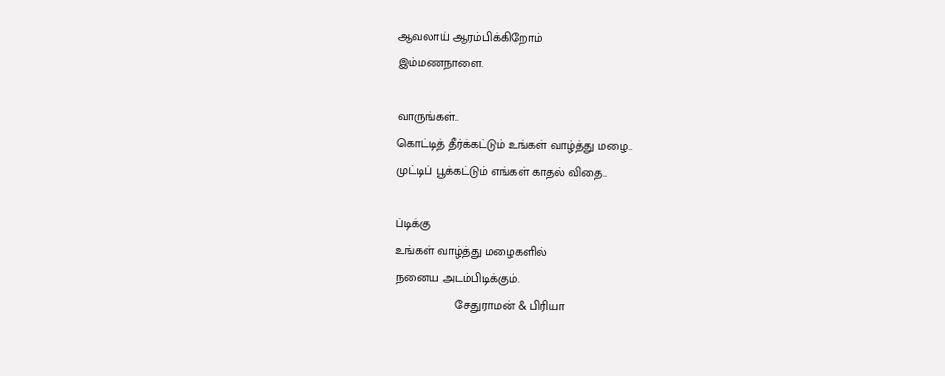ஆவலாய் ஆரம்பிக்கிறோம்
இம்மணநாளை.

வாருங்கள்..
கொட்டித் தீர்க்கட்டும் உங்கள் வாழ்த்து மழை..
முட்டிப் பூக்கட்டும் எங்கள் காதல் விதை..

ப்டிக்கு
உங்கள் வாழ்த்து மழைகளில்
நனைய அடம்பிடிக்கும்.
                  சேதுராமன் & பிரியா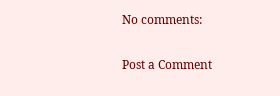No comments:

Post a Comment